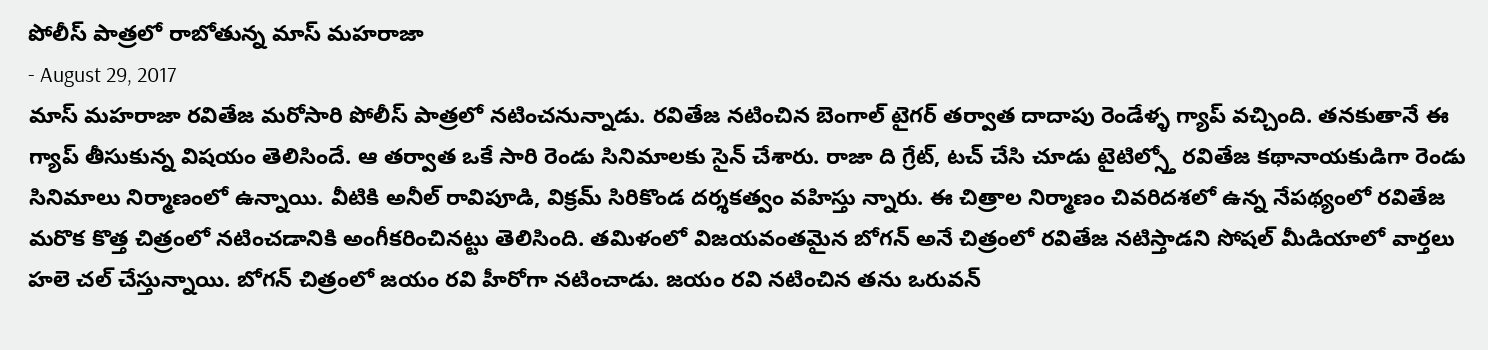పోలీస్ పాత్రలో రాబోతున్న మాస్ మహరాజా
- August 29, 2017
మాస్ మహరాజా రవితేజ మరోసారి పోలీస్ పాత్రలో నటించనున్నాడు. రవితేజ నటించిన బెంగాల్ టైగర్ తర్వాత దాదాపు రెండేళ్ళ గ్యాప్ వచ్చింది. తనకుతానే ఈ గ్యాప్ తీసుకున్న విషయం తెలిసిందే. ఆ తర్వాత ఒకే సారి రెండు సినిమాలకు సైన్ చేశారు. రాజా ది గ్రేట్, టచ్ చేసి చూడు టైటిల్స్తో రవితేజ కథానాయకుడిగా రెండు సినిమాలు నిర్మాణంలో ఉన్నాయి. వీటికి అనీల్ రావిపూడి, విక్రమ్ సిరికొండ దర్శకత్వం వహిస్తు న్నారు. ఈ చిత్రాల నిర్మాణం చివరిదశలో ఉన్న నేపథ్యంలో రవితేజ మరొక కొత్త చిత్రంలో నటించడానికి అంగీకరించినట్టు తెలిసింది. తమిళంలో విజయవంతమైన బోగన్ అనే చిత్రంలో రవితేజ నటిస్తాడని సోషల్ మీడియాలో వార్తలు హలె చల్ చేస్తున్నాయి. బోగన్ చిత్రంలో జయం రవి హీరోగా నటించాడు. జయం రవి నటించిన తను ఒరువన్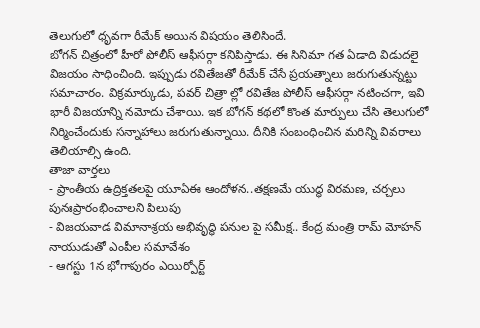తెలుగులో ధృవగా రీమేక్ అయిన విషయం తెలిసిందే.
బోగన్ చిత్రంలో హీరో పోలీస్ ఆఫీసర్గా కనిపిస్తాడు. ఈ సినిమా గత ఏడాది విడుదలై విజయం సాధించింది. ఇప్పుడు రవితేజతో రీమేక్ చేసే ప్రయత్నాలు జరుగుతున్నట్టు సమాచారం. విక్రమార్కుడు, పవర్ చిత్రా ల్లో రవితేజ పోలీస్ ఆఫీసర్గా నటించగా, ఇవి భారీ విజయాన్ని నమోదు చేశాయి. ఇక బోగన్ కథలో కొంత మార్పులు చేసి తెలుగులో నిర్మించేందుకు సన్నాహాలు జరుగుతున్నాయి. దీనికి సంబంధించిన మరిన్ని వివరాలు తెలియాల్సి ఉంది.
తాజా వార్తలు
- ప్రాంతీయ ఉద్రిక్తతలపై యూఏఈ ఆందోళన..తక్షణమే యుద్ధ విరమణ, చర్చలు పునఃప్రారంభించాలని పిలుపు
- విజయవాడ విమానాశ్రయ అభివృద్ధి పనుల పై సమీక్ష.. కేంద్ర మంత్రి రామ్ మోహన్ నాయుడుతో ఎంపీల సమావేశం
- ఆగస్టు 1న భోగాపురం ఎయిర్పోర్ట్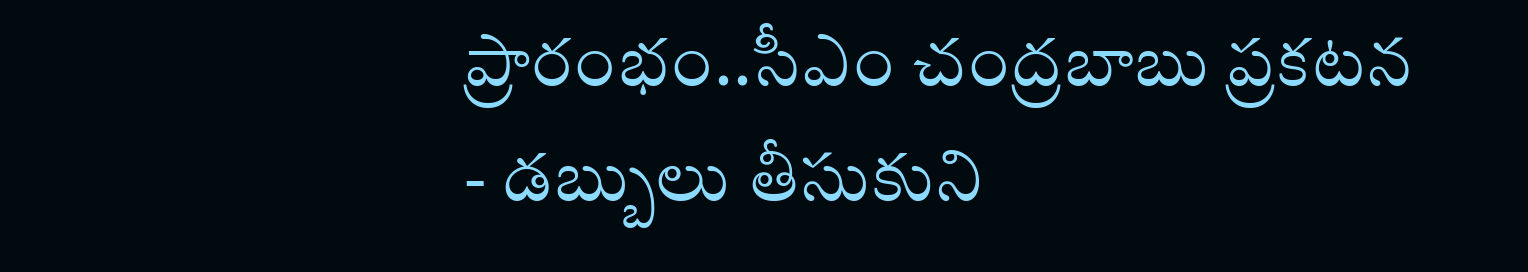ప్రారంభం..సీఎం చంద్రబాబు ప్రకటన
- డబ్బులు తీసుకుని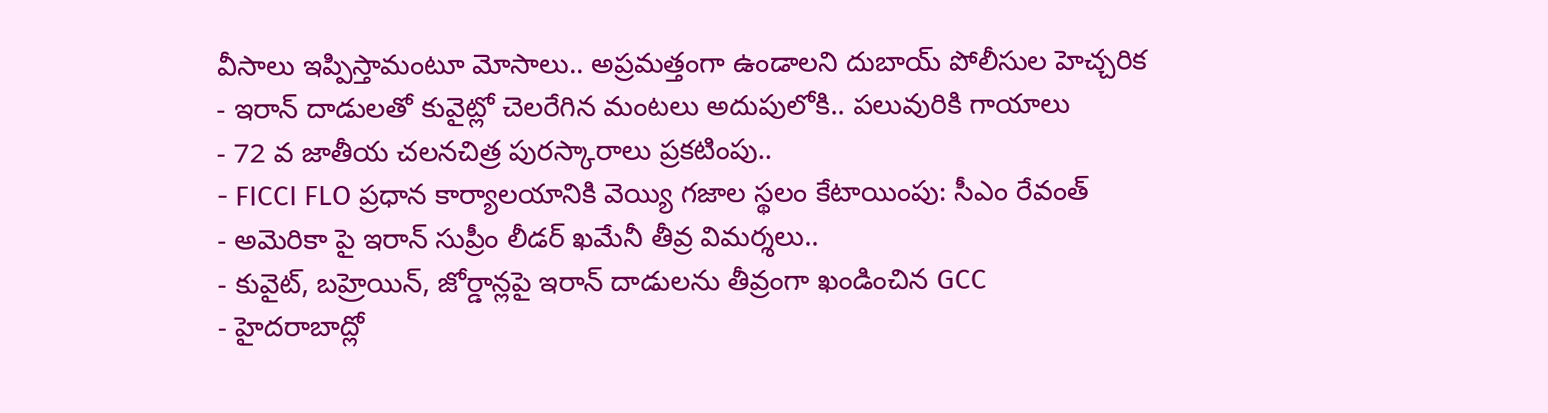వీసాలు ఇప్పిస్తామంటూ మోసాలు.. అప్రమత్తంగా ఉండాలని దుబాయ్ పోలీసుల హెచ్చరిక
- ఇరాన్ దాడులతో కువైట్లో చెలరేగిన మంటలు అదుపులోకి.. పలువురికి గాయాలు
- 72 వ జాతీయ చలనచిత్ర పురస్కారాలు ప్రకటింపు..
- FICCI FLO ప్రధాన కార్యాలయానికి వెయ్యి గజాల స్థలం కేటాయింపు: సీఎం రేవంత్
- అమెరికా పై ఇరాన్ సుప్రీం లీడర్ ఖమేనీ తీవ్ర విమర్శలు..
- కువైట్, బహ్రెయిన్, జోర్డాన్లపై ఇరాన్ దాడులను తీవ్రంగా ఖండించిన GCC
- హైదరాబాద్లో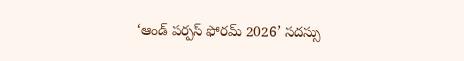‘ఆండ్ పర్పస్ ఫోరమ్ 2026’ సదస్సు